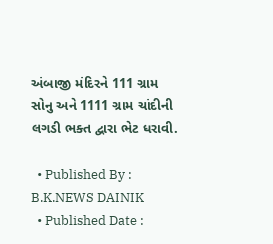અંબાજી મંદિરને 111 ગ્રામ સોનુ અને 1111 ગ્રામ ચાંદીની લગડી ભક્ત દ્વારા ભેટ ધરાવી.

  • Published By : B.K.NEWS DAINIK
  • Published Date :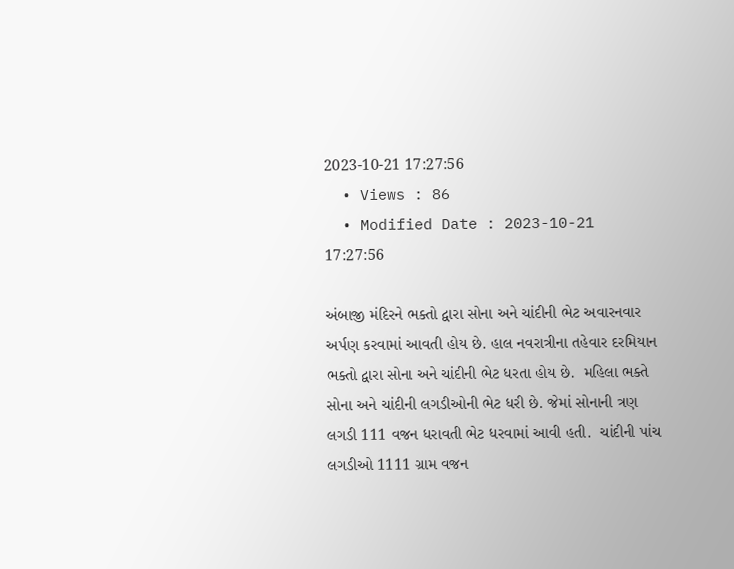2023-10-21 17:27:56
  • Views : 86
  • Modified Date : 2023-10-21 17:27:56

અંબાજી મંદિરને ભક્તો દ્વારા સોના અને ચાંદીની ભેટ અવારનવાર અર્પણ કરવામાં આવતી હોય છે. હાલ નવરાત્રીના તહેવાર દરમિયાન ભક્તો દ્વારા સોના અને ચાંદીની ભેટ ધરતા હોય છે.  મહિલા ભક્તે સોના અને ચાંદીની લગડીઓની ભેટ ધરી છે. જેમાં સોનાની ત્રણ લગડી 111 વજન ધરાવતી ભેટ ધરવામાં આવી હતી.  ચાંદીની પાંચ લગડીઓ 1111 ગ્રામ વજન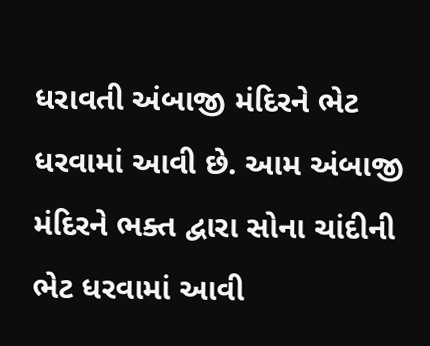ધરાવતી અંબાજી મંદિરને ભેટ ધરવામાં આવી છે. આમ અંબાજી મંદિરને ભક્ત દ્વારા સોના ચાંદીની ભેટ ધરવામાં આવી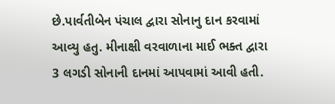છે.પાર્વતીબેન પંચાલ દ્વારા સોનાનુ દાન કરવામાં આવ્યુ હતુ. મીનાક્ષી વરવાળાના માઈ ભક્ત દ્વારા 3 લગડી સોનાની દાનમાં આપવામાં આવી હતી.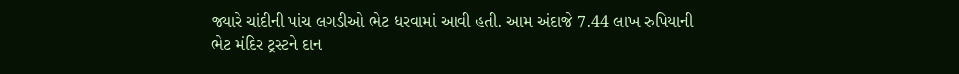જ્યારે ચાંદીની પાંચ લગડીઓ ભેટ ધરવામાં આવી હતી. આમ અંદાજે 7.44 લાખ રુપિયાની ભેટ મંદિર ટ્રસ્ટને દાન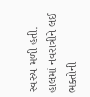સ્વરુપ મળી હતી. હાલમાં નવરાત્રીને લઈ ભક્તોની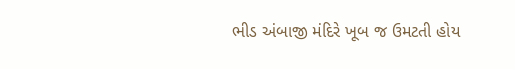ભીડ અંબાજી મંદિરે ખૂબ જ ઉમટતી હોય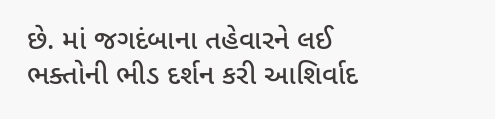છે. માં જગદંબાના તહેવારને લઈ ભક્તોની ભીડ દર્શન કરી આશિર્વાદ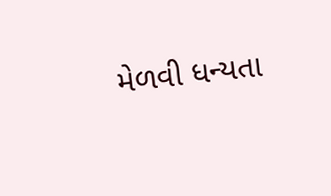મેળવી ધન્યતા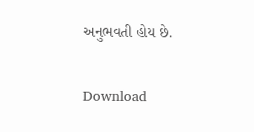અનુભવતી હોય છે.

Download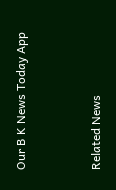Our B K News Today App



Related News